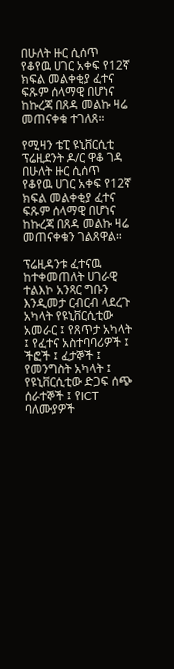በሁለት ዙር ሲሰጥ የቆየዉ ሀገር አቀፍ የ12ኛ ክፍል መልቀቂያ ፈተና ፍጹም ሰላማዊ በሆነና ከኩረጃ በጸዳ መልኩ ዛሬ መጠናቀቁ ተገለጸ።

የሚዛን ቴፒ ዩኒቨርሲቲ ፕሬዚደንት ዶ/ር ዋቆ ገዳ በሁለት ዙር ሲሰጥ የቆየዉ ሀገር አቀፍ የ12ኛ ክፍል መልቀቂያ ፈተና ፍጹም ሰላማዊ በሆነና ከኩረጃ በጸዳ መልኩ ዛሬ መጠናቀቁን ገልጸዋል።

ፕሬዚዳንቱ ፈተናዉ ከተቀመጠለት ሀገራዊ ተልእኮ አንጻር ግቡን እንዲመታ ርብርብ ላደረጉ አካላት የዩኒቨርሲቲው አመራር ፤ የጸጥታ አካላት ፤ የፈተና አስተባባሪዎች ፤ ችፎች ፤ ፈታኞች ፤ የመንግስት አካላት ፤ የዩኒቨርሲቲው ድጋፍ ሰጭ ሰራተኞች ፤ የICT ባለሙያዎች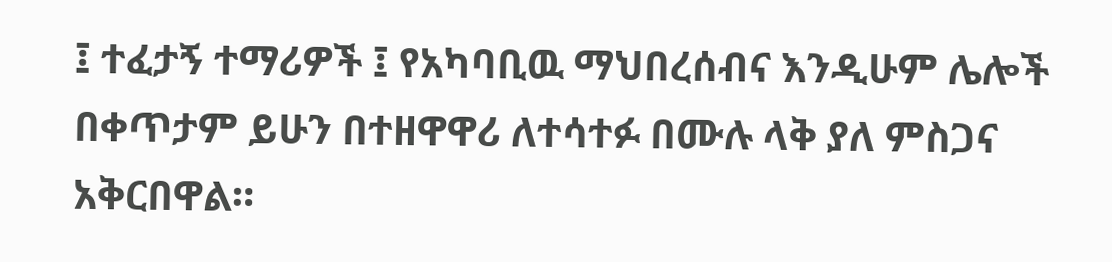፤ ተፈታኝ ተማሪዎች ፤ የአካባቢዉ ማህበረሰብና እንዲሁም ሌሎች በቀጥታም ይሁን በተዘዋዋሪ ለተሳተፉ በሙሉ ላቅ ያለ ምስጋና አቅርበዋል።